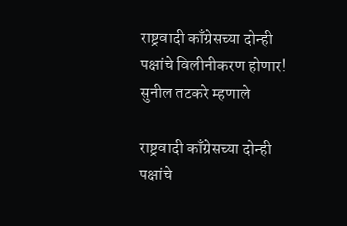राष्ट्रवादी काँग्रेसच्या दोन्ही पक्षांचे विलीनीकरण होणार! सुनील तटकरे म्हणाले

राष्ट्रवादी काँग्रेसच्या दोन्ही पक्षांचे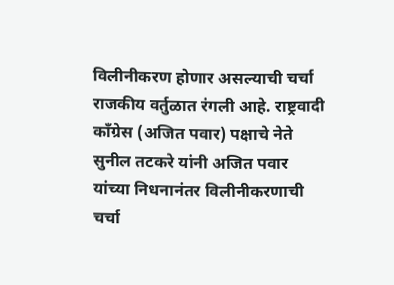विलीनीकरण होणार असल्याची चर्चा राजकीय वर्तुळात रंगली आहे. राष्ट्रवादी काँग्रेस (अजित पवार) पक्षाचे नेते सुनील तटकरे यांनी अजित पवार यांच्या निधनानंतर विलीनीकरणाची चर्चा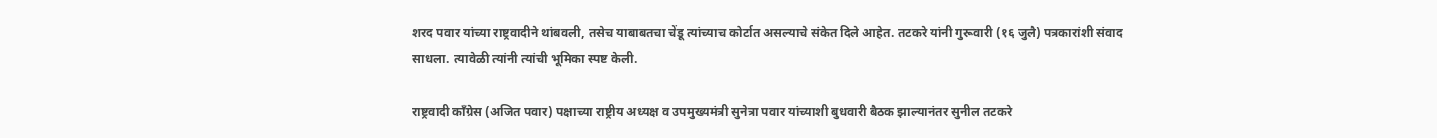शरद पवार यांच्या राष्ट्रवादीने थांबवली, तसेच याबाबतचा चेंडू त्यांच्याच कोर्टात असल्याचे संकेत दिले आहेत. तटकरे यांनी गुरूवारी (१६ जुलै) पत्रकारांशी संवाद साधला. त्यावेळी त्यांनी त्यांची भूमिका स्पष्ट केली.

राष्ट्रवादी काँग्रेस (अजित पवार) पक्षाच्या राष्ट्रीय अध्यक्ष व उपमुख्यमंत्री सुनेत्रा पवार यांच्याशी बुधवारी बैठक झाल्यानंतर सुनील तटकरे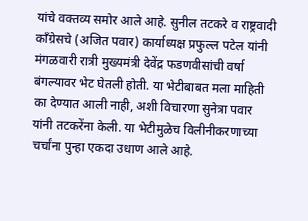यांचे वक्तव्य समोर आले आहे. सुनील तटकरे व राष्ट्रवादी काँग्रेसचे (अजित पवार) कार्याध्यक्ष प्रफुल्ल पटेल यांनी मंगळवारी रात्री मुख्यमंत्री देवेंद्र फडणवीसांची वर्षा बंगल्यावर भेट घेतली होती. या भेटीबाबत मला माहिती का देण्यात आली नाही, अशी विचारणा सुनेत्रा पवार यांनी तटकरेंना केली. या भेटीमुळेच विलीनीकरणाच्या चर्चांना पुन्हा एकदा उधाण आले आहे.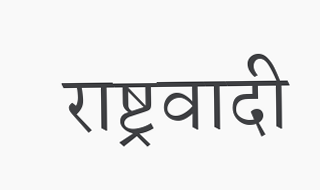राष्ट्रवादी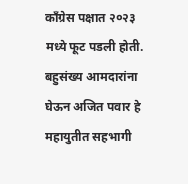काँग्रेस पक्षात २०२३ मध्ये फूट पडली होती. बहुसंख्य आमदारांना घेऊन अजित पवार हे महायुतीत सहभागी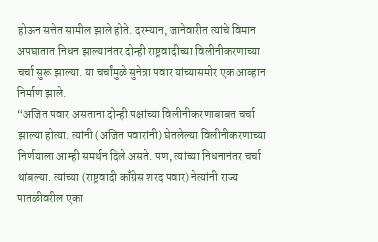होऊन सत्तेत सामील झाले होते. दरम्यान, जानेवारीत त्यांचे विमान अपघातात निधन झाल्यानंतर दोन्ही राष्ट्रवादीच्या विलीनीकरणाच्या चर्चा सुरू झाल्या. या चर्चांमुळे सुनेत्रा पवार यांच्यासमोर एक आव्हान निर्माण झाले.
“अजित पवार असताना दोन्ही पक्षांच्या विलीनीकरणाबाबत चर्चा झाल्या होत्या. त्यांनी (अजित पवारांनी) घेतलेल्या विलीनीकरणाच्या निर्णयाला आम्ही समर्थन दिले असते. पण, त्यांच्या निधनानंतर चर्चा थांबल्या. त्यांच्या (राष्ट्रवादी काँग्रेस शरद पवार) नेत्यांनी राज्य पातळीवरील एका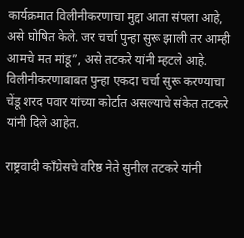कार्यक्रमात विलीनीकरणाचा मुद्दा आता संपला आहे, असे घोषित केले. जर चर्चा पुन्हा सुरू झाली तर आम्ही आमचे मत मांडू”, असे तटकरे यांनी म्हटले आहे. विलीनीकरणाबाबत पुन्हा एकदा चर्चा सुरू करण्याचा चेंडू शरद पवार यांच्या कोर्टात असल्याचे संकेत तटकरे यांनी दिले आहेत.

राष्ट्रवादी काँग्रेसचे वरिष्ठ नेते सुनील तटकरे यांनी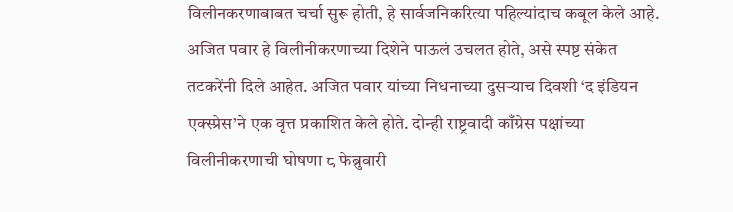विलीनकरणाबाबत चर्चा सुरू होती, हे सार्वजनिकरित्या पहिल्यांदाच कबूल केले आहे. अजित पवार हे विलीनीकरणाच्या दिशेने पाऊलं उचलत होते, असे स्पष्ट संकेत तटकरेंनी दिले आहेत. अजित पवार यांच्या निधनाच्या दुसऱ्याच दिवशी ‘द इंडियन एक्स्प्रेस’ने एक वृत्त प्रकाशित केले होते. दोन्ही राष्ट्रवादी काँग्रेस पक्षांच्या विलीनीकरणाची घोषणा ८ फेब्रुवारी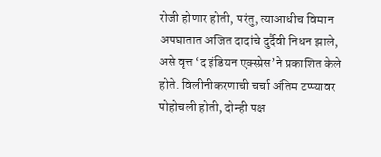रोजी होणार होती, परंतु, त्याआधीच विमान अपघातात अजित दादांचे दुर्दैवी निधन झाले, असे वृत्त ‘द इंडियन एक्स्प्रेस’ने प्रकाशित केले होते. विलीनीकरणाची चर्चा अंतिम टप्प्यावर पोहोचली होती, दोन्ही पक्ष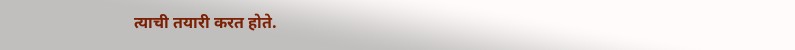त्याची तयारी करत होते.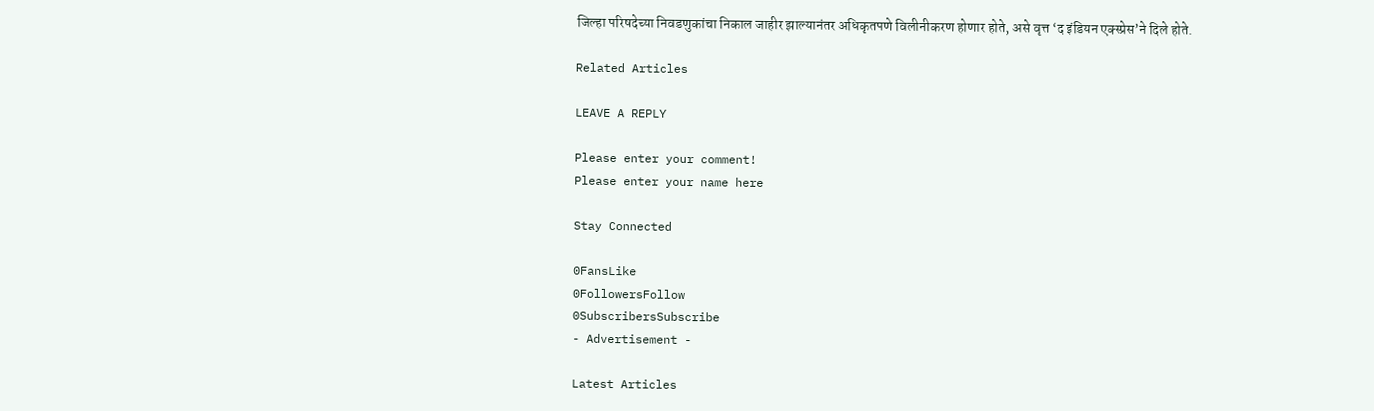जिल्हा परिषदेच्या निवडणुकांचा निकाल जाहीर झाल्यानंतर अधिकृतपणे विलीनीकरण होणार होते, असे वृत्त ‘द इंडियन एक्स्प्रेस’ने दिले होते.

Related Articles

LEAVE A REPLY

Please enter your comment!
Please enter your name here

Stay Connected

0FansLike
0FollowersFollow
0SubscribersSubscribe
- Advertisement -

Latest Articles